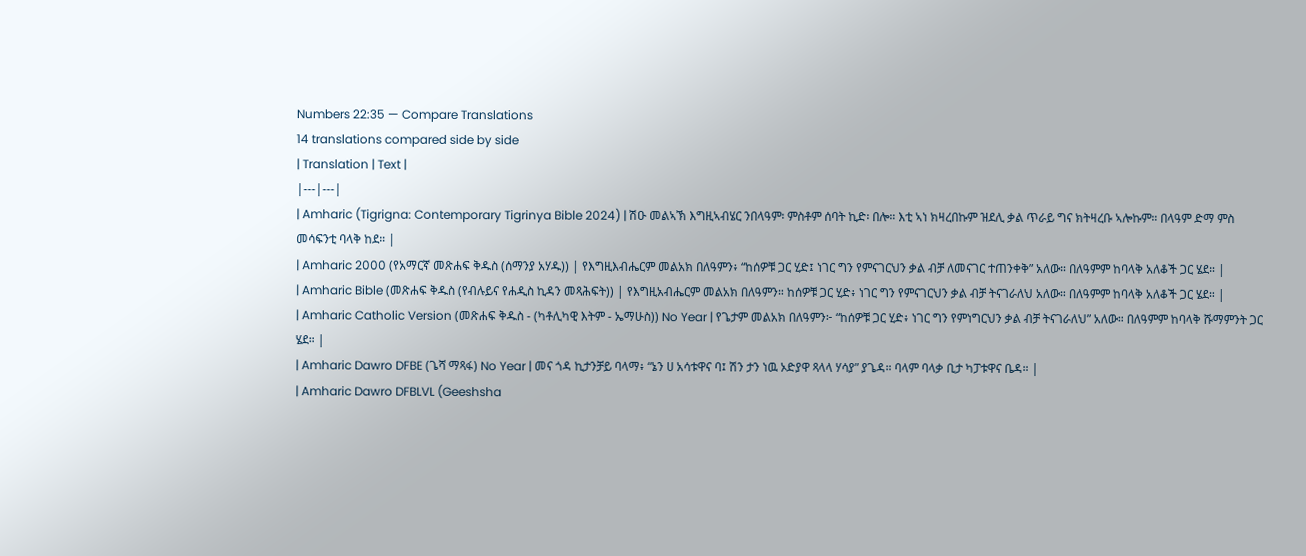Numbers 22:35 — Compare Translations
14 translations compared side by side
| Translation | Text |
|---|---|
| Amharic (Tigrigna: Contemporary Tigrinya Bible 2024) | ሽዑ መልኣኽ እግዚኣብሄር ንበላዓም፡ ምስቶም ሰባት ኪድ፡ በሎ። እቲ ኣነ ክዛረበኩም ዝደሊ ቃል ጥራይ ግና ክትዛረቡ ኣሎኩም። በላዓም ድማ ምስ መሳፍንቲ ባላቅ ከደ። |
| Amharic 2000 (የአማርኛ መጽሐፍ ቅዱስ (ሰማንያ አሃዱ)) | የእግዚእብሔርም መልአክ በለዓምን፥ “ከሰዎቹ ጋር ሂድ፤ ነገር ግን የምናገርህን ቃል ብቻ ለመናገር ተጠንቀቅ” አለው። በለዓምም ከባላቅ አለቆች ጋር ሄደ። |
| Amharic Bible (መጽሐፍ ቅዱስ (የብሉይና የሐዲስ ኪዳን መጻሕፍት)) | የእግዚአብሔርም መልአክ በለዓምን። ከሰዎቹ ጋር ሂድ፥ ነገር ግን የምናገርህን ቃል ብቻ ትናገራለህ አለው። በለዓምም ከባላቅ አለቆች ጋር ሄደ። |
| Amharic Catholic Version (መጽሐፍ ቅዱስ - (ካቶሊካዊ እትም - ኤማሁስ)) No Year | የጌታም መልአክ በለዓምን፦ “ከሰዎቹ ጋር ሂድ፥ ነገር ግን የምነግርህን ቃል ብቻ ትናገራለህ” አለው። በለዓምም ከባላቅ ሹማምንት ጋር ሄደ። |
| Amharic Dawro DFBE (ጌሻ ማጻፋ) No Year | መና ጎዳ ኪታንቻይ ባላማ፥ “ኔን ሀ አሳቱዋና ባ፤ ሽን ታን ነዉ ኦድያዋ ጻላላ ሃሳያ” ያጌዳ። ባላም ባላቃ ቢታ ካፓቱዋና ቤዳ። |
| Amharic Dawro DFBLVL (Geeshsha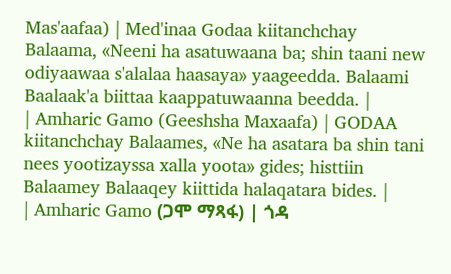Mas'aafaa) | Med'inaa Godaa kiitanchchay Balaama, «Neeni ha asatuwaana ba; shin taani new odiyaawaa s'alalaa haasaya» yaageedda. Balaami Baalaak'a biittaa kaappatuwaanna beedda. |
| Amharic Gamo (Geeshsha Maxaafa) | GODAA kiitanchchay Balaames, «Ne ha asatara ba shin tani nees yootizayssa xalla yoota» gides; histtiin Balaamey Balaaqey kiittida halaqatara bides. |
| Amharic Gamo (ጋሞ ማጻፋ) | ጎዳ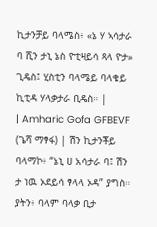ኪታንቻይ ባላሜስ፥ «ኔ ሃ ኣሳታራ ባ ሺን ታኒ ኔስ ዮቲዛይሳ ጻላ ዮታ» ጊዴስ፤ ሂስቲን ባላሜይ ባላቄይ ኪቲዳ ሃላቃታራ ቢዴስ። |
| Amharic Gofa GFBEVF (ጌሻ ማፃፋ) | ሽን ኪታንቾይ ባላማኮ፥ “ኔኒ ሀ አሳታራ ባ፤ ሽን ታ ነዉ ኦደይሳ ፃላላ ኦዳ” ያግስ። ያትን፥ ባላም ባላቃ ቢታ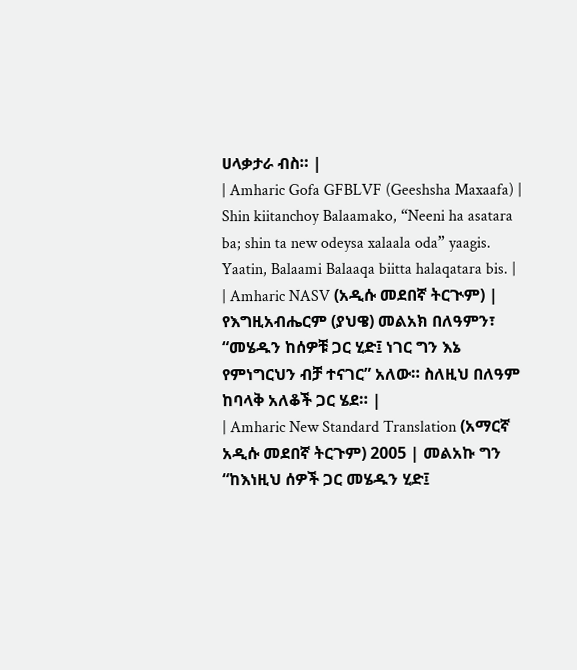ሀላቃታራ ብስ። |
| Amharic Gofa GFBLVF (Geeshsha Maxaafa) | Shin kiitanchoy Balaamako, “Neeni ha asatara ba; shin ta new odeysa xalaala oda” yaagis. Yaatin, Balaami Balaaqa biitta halaqatara bis. |
| Amharic NASV (አዲሱ መደበኛ ትርጒም) | የእግዚአብሔርም (ያህዌ) መልአክ በለዓምን፣ “መሄዱን ከሰዎቹ ጋር ሂድ፤ ነገር ግን እኔ የምነግርህን ብቻ ተናገር” አለው። ስለዚህ በለዓም ከባላቅ አለቆች ጋር ሄደ። |
| Amharic New Standard Translation (አማርኛ አዲሱ መደበኛ ትርጉም) 2005 | መልአኩ ግን “ከእነዚህ ሰዎች ጋር መሄዱን ሂድ፤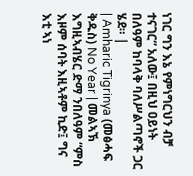ነገር ግን እኔ የምነግርህን ብቻ ተናገር” አለው፤ በዚህ ዐይነት በለዓም ከባላቅ ባለሥልጣኖች ጋር ሄደ። |
| Amharic Tigrinya (መፅሓፍ ቅዱስ) No Year | መልኣኽ እግዚኣብሄር ድማ ንበለዓም “ምስ እዞም ሰባት እዚኣቶም ኪድ፤ ግና እቲ ኣነ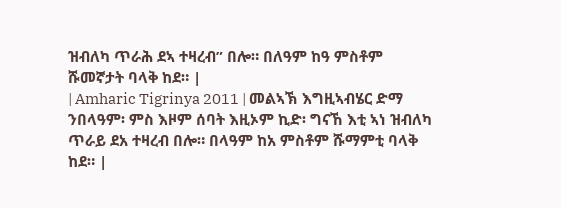ዝብለካ ጥራሕ ደኣ ተዛረብ” በሎ። በለዓም ከዓ ምስቶም ሹመኛታት ባላቅ ከደ። |
| Amharic Tigrinya 2011 | መልኣኽ እግዚኣብሄር ድማ ንበላዓም፡ ምስ እዞም ሰባት እዚኦም ኪድ፡ ግናኸ እቲ ኣነ ዝብለካ ጥራይ ደአ ተዛረብ በሎ። በላዓም ከአ ምስቶም ሹማምቲ ባላቅ ከደ። |